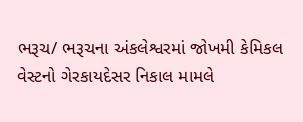ભરૂચ/ ભરૂચના અંકલેશ્વરમાં જોખમી કેમિકલ વેસ્ટનો ગેરકાયદેસર નિકાલ મામલે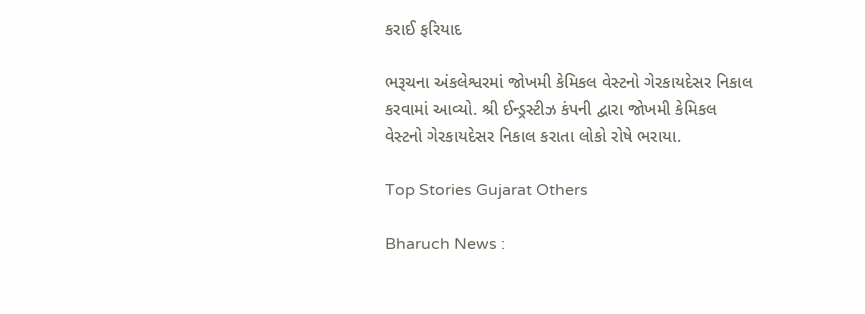કરાઈ ફરિયાદ

ભરૂચના અંકલેશ્વરમાં જોખમી કેમિકલ વેસ્ટનો ગેરકાયદેસર નિકાલ કરવામાં આવ્યો. શ્રી ઈન્ડ્રસ્ટીઝ કંપની દ્વારા જોખમી કેમિકલ વેસ્ટનો ગેરકાયદેસર નિકાલ કરાતા લોકો રોષે ભરાયા.

Top Stories Gujarat Others

Bharuch News :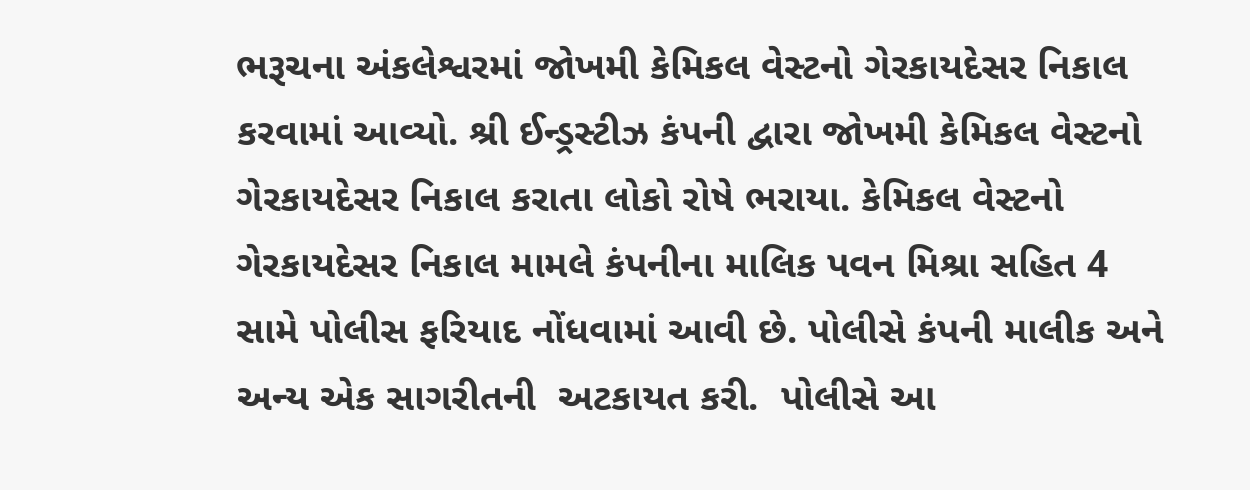ભરૂચના અંકલેશ્વરમાં જોખમી કેમિકલ વેસ્ટનો ગેરકાયદેસર નિકાલ કરવામાં આવ્યો. શ્રી ઈન્ડ્રસ્ટીઝ કંપની દ્વારા જોખમી કેમિકલ વેસ્ટનો ગેરકાયદેસર નિકાલ કરાતા લોકો રોષે ભરાયા. કેમિકલ વેસ્ટનો ગેરકાયદેસર નિકાલ મામલે કંપનીના માલિક પવન મિશ્રા સહિત 4 સામે પોલીસ ફરિયાદ નોંધવામાં આવી છે. પોલીસે કંપની માલીક અને અન્ય એક સાગરીતની  અટકાયત કરી.  પોલીસે આ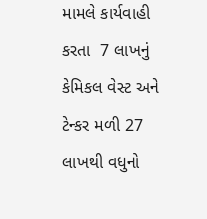મામલે કાર્યવાહી કરતા  7 લાખનું કેમિકલ વેસ્ટ અને ટેન્કર મળી 27 લાખથી વધુનો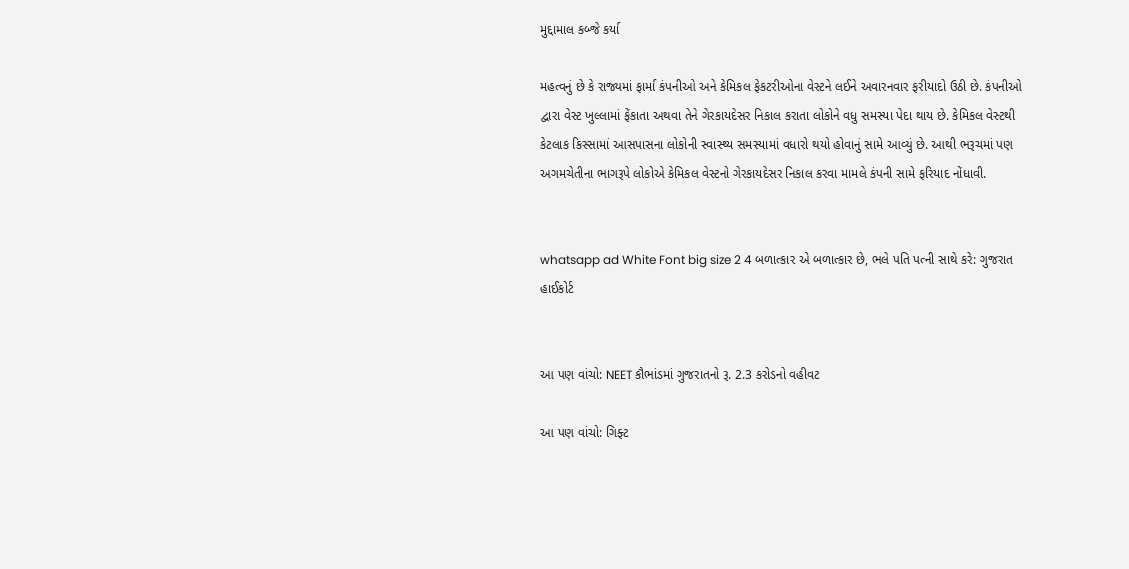મુદ્દામાલ કબ્જે કર્યા

મહત્વનું છે કે રાજ્યમાં ફાર્મા કંપનીઓ અને કેમિકલ ફેકટરીઓના વેસ્ટને લઈને અવારનવાર ફરીયાદો ઉઠી છે. કંપનીઓ દ્વારા વેસ્ટ ખુલ્લામાં ફેંકાતા અથવા તેને ગેરકાયદેસર નિકાલ કરાતા લોકોને વધુ સમસ્યા પેદા થાય છે. કેમિકલ વેસ્ટથી કેટલાક કિસ્સામાં આસપાસના લોકોની સ્વાસ્થ્ય સમસ્યામાં વધારો થયો હોવાનું સામે આવ્યું છે. આથી ભરૂચમાં પણ અગમચેતીના ભાગરૂપે લોકોએ કેમિકલ વેસ્ટનો ગેરકાયદેસર નિકાલ કરવા મામલે કંપની સામે ફરિયાદ નોંધાવી.


whatsapp ad White Font big size 2 4 બળાત્કાર એ બળાત્કાર છે, ભલે પતિ પત્ની સાથે કરે: ગુજરાત હાઈકોર્ટ


આ પણ વાંચો: NEET કૌભાંડમાં ગુજરાતનો રૂ. 2.3 કરોડનો વહીવટ

આ પણ વાંચો: ગિફ્ટ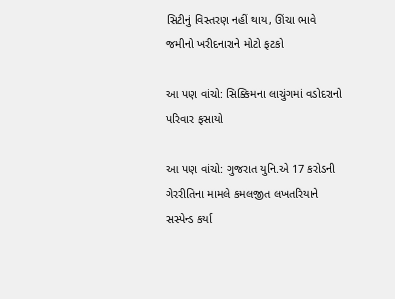સિટીનું વિસ્તરણ નહીં થાય, ઊંચા ભાવે જમીનો ખરીદનારાને મોટો ફટકો

આ પણ વાંચો: સિક્કિમના લાચુંગમાં વડોદરાનો પરિવાર ફસાયો

આ પણ વાંચો: ગુજરાત યુનિ.એ 17 કરોડની ગેરરીતિના મામલે કમલજીત લખતરિયાને સસ્પેન્ડ કર્યા